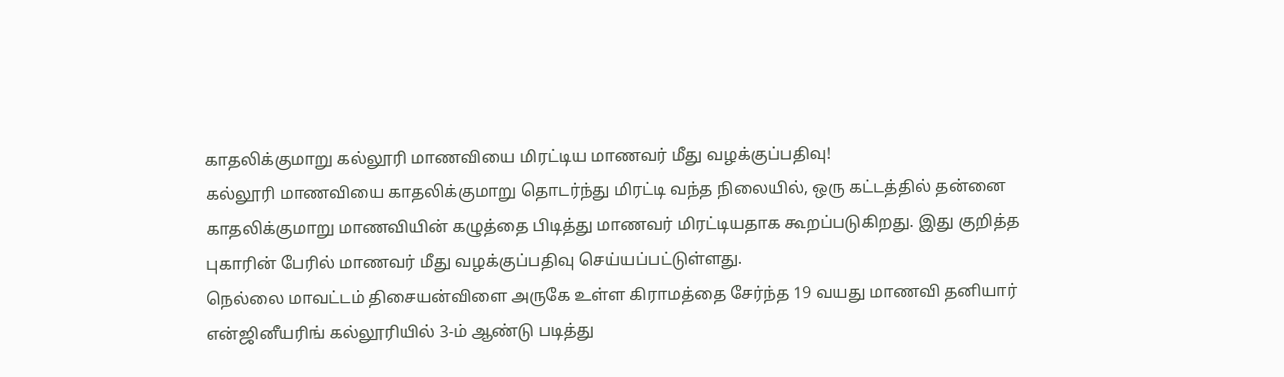காதலிக்குமாறு கல்லூரி மாணவியை மிரட்டிய மாணவர் மீது வழக்குப்பதிவு!
கல்லூரி மாணவியை காதலிக்குமாறு தொடர்ந்து மிரட்டி வந்த நிலையில், ஒரு கட்டத்தில் தன்னை காதலிக்குமாறு மாணவியின் கழுத்தை பிடித்து மாணவர் மிரட்டியதாக கூறப்படுகிறது. இது குறித்த புகாரின் பேரில் மாணவர் மீது வழக்குப்பதிவு செய்யப்பட்டுள்ளது.
நெல்லை மாவட்டம் திசையன்விளை அருகே உள்ள கிராமத்தை சேர்ந்த 19 வயது மாணவி தனியார் என்ஜினீயரிங் கல்லூரியில் 3-ம் ஆண்டு படித்து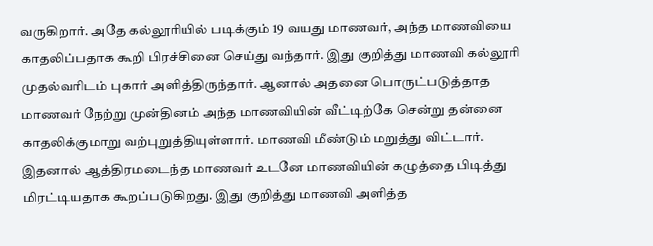வருகிறார். அதே கல்லூரியில் படிக்கும் 19 வயது மாணவர், அந்த மாணவியை காதலிப்பதாக கூறி பிரச்சினை செய்து வந்தார். இது குறித்து மாணவி கல்லூரி முதல்வரிடம் புகார் அளித்திருந்தார். ஆனால் அதனை பொருட்படுத்தாத மாணவர் நேற்று முன்தினம் அந்த மாணவியின் வீட்டிற்கே சென்று தன்னை காதலிக்குமாறு வற்புறுத்தியுள்ளார். மாணவி மீண்டும் மறுத்து விட்டார்.
இதனால் ஆத்திரமடைந்த மாணவர் உடனே மாணவியின் கழுத்தை பிடித்து மிரட்டியதாக கூறப்படுகிறது. இது குறித்து மாணவி அளித்த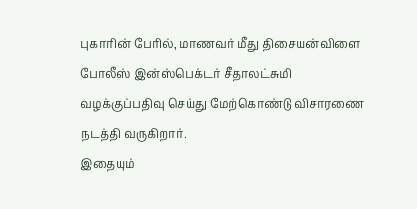புகாரின் பேரில், மாணவர் மீது திசையன்விளை போலீஸ் இன்ஸ்பெக்டர் சீதாலட்சுமி வழக்குப்பதிவு செய்து மேற்கொண்டு விசாரணை நடத்தி வருகிறார்.
இதையும்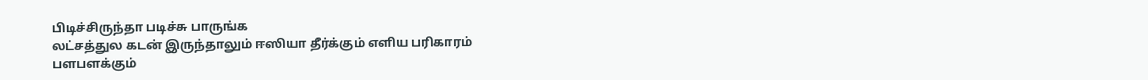பிடிச்சிருந்தா படிச்சு பாருங்க
லட்சத்துல கடன் இருந்தாலும் ஈஸியா தீர்க்கும் எளிய பரிகாரம்
பளபளக்கும்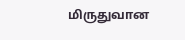மிருதுவான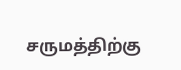சருமத்திற்கு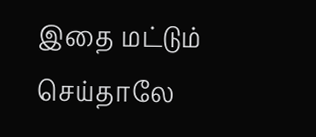இதை மட்டும் செய்தாலே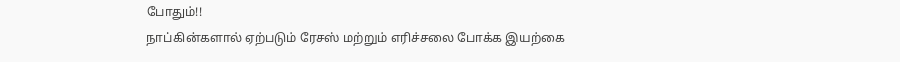போதும்!!
நாப்கின்களால் ஏற்படும் ரேசஸ் மற்றும் எரிச்சலை போக்க இயற்கை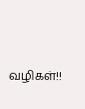வழிகள்!!